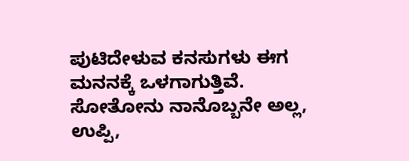ಪುಟಿದೇಳುವ ಕನಸುಗಳು ಈಗ ಮನನಕ್ಕೆ ಒಳಗಾಗುತ್ತಿವೆ.
ಸೋತೋನು ನಾನೊಬ್ಬನೇ ಅಲ್ಲ, ಉಪ್ಪಿ,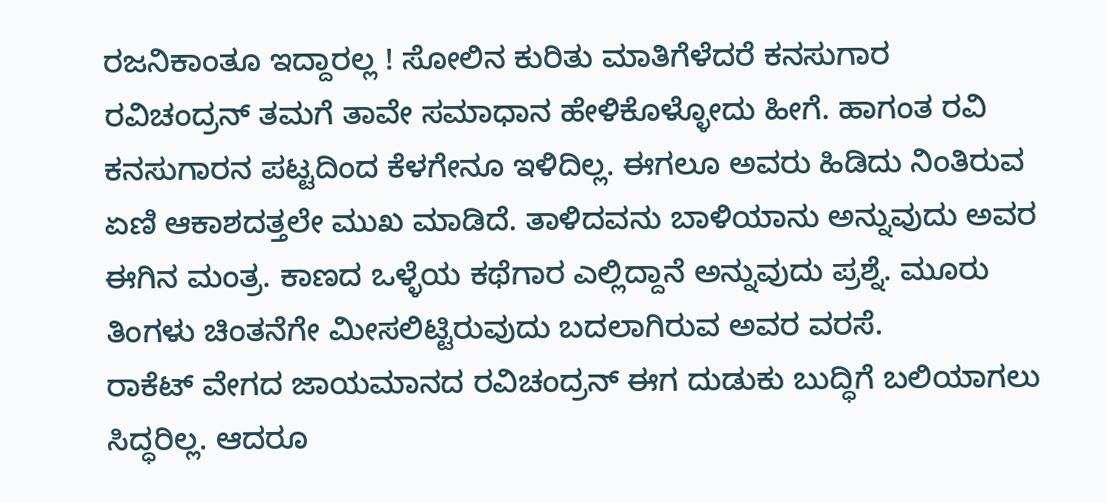ರಜನಿಕಾಂತೂ ಇದ್ದಾರಲ್ಲ ! ಸೋಲಿನ ಕುರಿತು ಮಾತಿಗೆಳೆದರೆ ಕನಸುಗಾರ ರವಿಚಂದ್ರನ್ ತಮಗೆ ತಾವೇ ಸಮಾಧಾನ ಹೇಳಿಕೊಳ್ಳೋದು ಹೀಗೆ. ಹಾಗಂತ ರವಿ ಕನಸುಗಾರನ ಪಟ್ಟದಿಂದ ಕೆಳಗೇನೂ ಇಳಿದಿಲ್ಲ. ಈಗಲೂ ಅವರು ಹಿಡಿದು ನಿಂತಿರುವ ಏಣಿ ಆಕಾಶದತ್ತಲೇ ಮುಖ ಮಾಡಿದೆ. ತಾಳಿದವನು ಬಾಳಿಯಾನು ಅನ್ನುವುದು ಅವರ ಈಗಿನ ಮಂತ್ರ. ಕಾಣದ ಒಳ್ಳೆಯ ಕಥೆಗಾರ ಎಲ್ಲಿದ್ದಾನೆ ಅನ್ನುವುದು ಪ್ರಶ್ನೆ. ಮೂರು ತಿಂಗಳು ಚಿಂತನೆಗೇ ಮೀಸಲಿಟ್ಟಿರುವುದು ಬದಲಾಗಿರುವ ಅವರ ವರಸೆ.
ರಾಕೆಟ್ ವೇಗದ ಜಾಯಮಾನದ ರವಿಚಂದ್ರನ್ ಈಗ ದುಡುಕು ಬುದ್ಧಿಗೆ ಬಲಿಯಾಗಲು ಸಿದ್ಧರಿಲ್ಲ. ಆದರೂ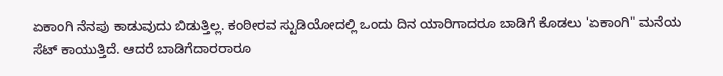ಏಕಾಂಗಿ ನೆನಪು ಕಾಡುವುದು ಬಿಡುತ್ತಿಲ್ಲ. ಕಂಠೀರವ ಸ್ಟುಡಿಯೋದಲ್ಲಿ ಒಂದು ದಿನ ಯಾರಿಗಾದರೂ ಬಾಡಿಗೆ ಕೊಡಲು 'ಏಕಾಂಗಿ" ಮನೆಯ ಸೆಟ್ ಕಾಯುತ್ತಿದೆ. ಆದರೆ ಬಾಡಿಗೆದಾರರಾರೂ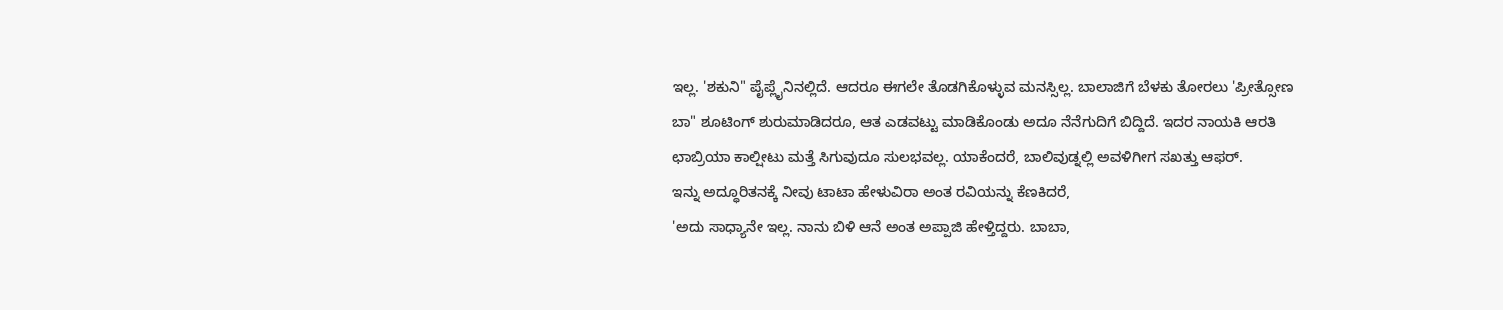ಇಲ್ಲ. 'ಶಕುನಿ" ಪೈಪ್ಲೈನಿನಲ್ಲಿದೆ. ಆದರೂ ಈಗಲೇ ತೊಡಗಿಕೊಳ್ಳುವ ಮನಸ್ಸಿಲ್ಲ. ಬಾಲಾಜಿಗೆ ಬೆಳಕು ತೋರಲು 'ಪ್ರೀತ್ಸೋಣ ಬಾ" ಶೂಟಿಂಗ್ ಶುರುಮಾಡಿದರೂ, ಆತ ಎಡವಟ್ಟು ಮಾಡಿಕೊಂಡು ಅದೂ ನೆನೆಗುದಿಗೆ ಬಿದ್ದಿದೆ. ಇದರ ನಾಯಕಿ ಆರತಿ ಛಾಬ್ರಿಯಾ ಕಾಲ್ಷೀಟು ಮತ್ತೆ ಸಿಗುವುದೂ ಸುಲಭವಲ್ಲ. ಯಾಕೆಂದರೆ, ಬಾಲಿವುಡ್ನಲ್ಲಿ ಅವಳಿಗೀಗ ಸಖತ್ತು ಆಫರ್.
ಇನ್ನು ಅದ್ಧೂರಿತನಕ್ಕೆ ನೀವು ಟಾಟಾ ಹೇಳುವಿರಾ ಅಂತ ರವಿಯನ್ನು ಕೆಣಕಿದರೆ,
'ಅದು ಸಾಧ್ಯಾನೇ ಇಲ್ಲ. ನಾನು ಬಿಳಿ ಆನೆ ಅಂತ ಅಪ್ಪಾಜಿ ಹೇಳ್ತಿದ್ದರು. ಬಾಬಾ,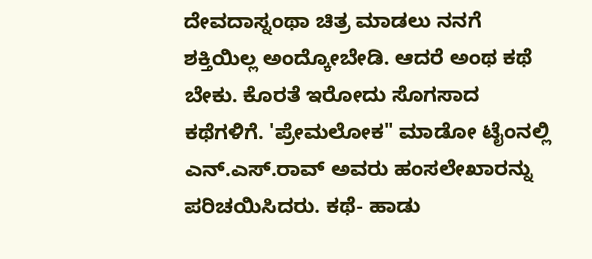ದೇವದಾಸ್ನಂಥಾ ಚಿತ್ರ ಮಾಡಲು ನನಗೆ ಶಕ್ತಿಯಿಲ್ಲ ಅಂದ್ಕೋಬೇಡಿ. ಆದರೆ ಅಂಥ ಕಥೆ ಬೇಕು. ಕೊರತೆ ಇರೋದು ಸೊಗಸಾದ ಕಥೆಗಳಿಗೆ. 'ಪ್ರೇಮಲೋಕ" ಮಾಡೋ ಟೈಂನಲ್ಲಿ ಎನ್.ಎಸ್.ರಾವ್ ಅವರು ಹಂಸಲೇಖಾರನ್ನು ಪರಿಚಯಿಸಿದರು. ಕಥೆ- ಹಾಡು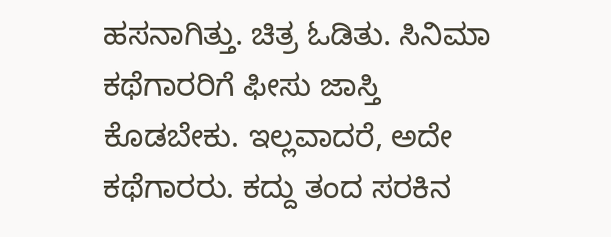ಹಸನಾಗಿತ್ತು. ಚಿತ್ರ ಓಡಿತು. ಸಿನಿಮಾ ಕಥೆಗಾರರಿಗೆ ಫೀಸು ಜಾಸ್ತಿ ಕೊಡಬೇಕು. ಇಲ್ಲವಾದರೆ, ಅದೇ ಕಥೆಗಾರರು. ಕದ್ದು ತಂದ ಸರಕಿನ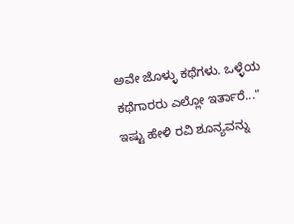ಅವೇ ಜೊಳ್ಳು ಕಥೆಗಳು. ಒಳ್ಳೆಯ ಕಥೆಗಾರರು ಎಲ್ಲೋ ಇರ್ತಾರೆ..." ಇಷ್ಟು ಹೇಳಿ ರವಿ ಶೂನ್ಯವನ್ನು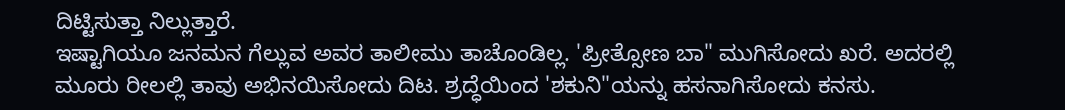ದಿಟ್ಟಿಸುತ್ತಾ ನಿಲ್ಲುತ್ತಾರೆ.
ಇಷ್ಟಾಗಿಯೂ ಜನಮನ ಗೆಲ್ಲುವ ಅವರ ತಾಲೀಮು ತಾಚೊಂಡಿಲ್ಲ. 'ಪ್ರೀತ್ಸೋಣ ಬಾ" ಮುಗಿಸೋದು ಖರೆ. ಅದರಲ್ಲಿ ಮೂರು ರೀಲಲ್ಲಿ ತಾವು ಅಭಿನಯಿಸೋದು ದಿಟ. ಶ್ರದ್ಧೆಯಿಂದ 'ಶಕುನಿ"ಯನ್ನು ಹಸನಾಗಿಸೋದು ಕನಸು.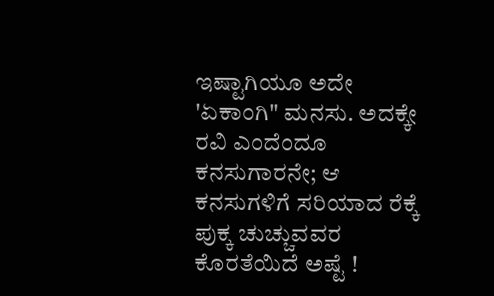ಇಷ್ಟಾಗಿಯೂ ಅದೇ 'ಏಕಾಂಗಿ" ಮನಸು. ಅದಕ್ಕೇ ರವಿ ಎಂದೆಂದೂ ಕನಸುಗಾರನೇ; ಆ ಕನಸುಗಳಿಗೆ ಸರಿಯಾದ ರೆಕ್ಕೆ ಪುಕ್ಕ ಚುಚ್ಚುವವರ ಕೊರತೆಯಿದೆ ಅಷ್ಟೆ !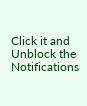Click it and Unblock the Notifications